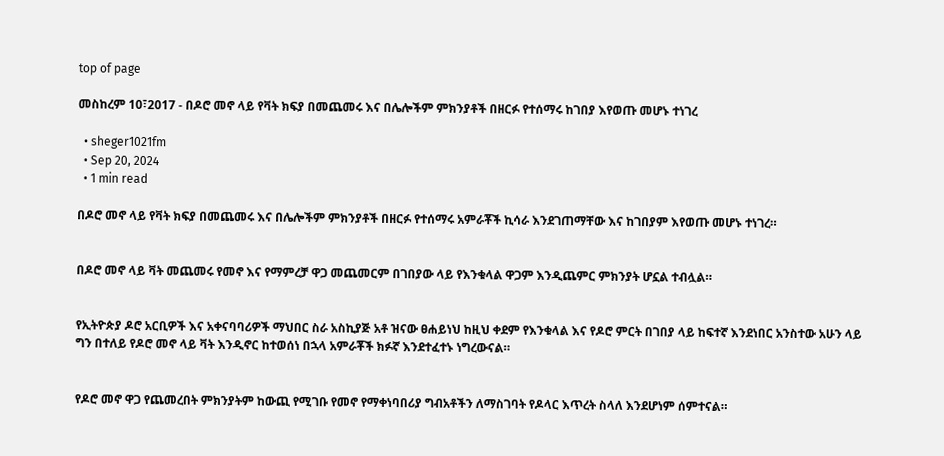top of page

መስከረም 10፣2017 - በዶሮ መኖ ላይ የቫት ክፍያ በመጨመሩ እና በሌሎችም ምክንያቶች በዘርፉ የተሰማሩ ከገበያ እየወጡ መሆኑ ተነገረ

  • sheger1021fm
  • Sep 20, 2024
  • 1 min read

በዶሮ መኖ ላይ የቫት ክፍያ በመጨመሩ እና በሌሎችም ምክንያቶች በዘርፉ የተሰማሩ አምራቾች ኪሳራ እንደገጠማቸው እና ከገበያም እየወጡ መሆኑ ተነገረ።


በዶሮ መኖ ላይ ቫት መጨመሩ የመኖ እና የማምረቻ ዋጋ መጨመርም በገበያው ላይ የእንቁላል ዋጋም እንዲጨምር ምክንያት ሆኗል ተብሏል።


የኢትዮጵያ ዶሮ አርቢዎች እና አቀናባባሪዎች ማህበር ስራ አስኪያጅ አቶ ዝናው ፀሐይነህ ከዚህ ቀደም የእንቁላል እና የዶሮ ምርት በገበያ ላይ ከፍተኛ እንደነበር አንስተው አሁን ላይ ግን በተለይ የዶሮ መኖ ላይ ቫት እንዲኖር ከተወሰነ በኋላ አምራቾች ክፉኛ እንደተፈተኑ ነግረውናል።


የዶሮ መኖ ዋጋ የጨመረበት ምክንያትም ከውጪ የሚገቡ የመኖ የማቀነባበሪያ ግብአቶችን ለማስገባት የዶላር እጥረት ስላለ እንደሆነም ሰምተናል።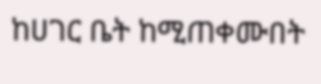ከሀገር ቤት ከሚጠቀሙበት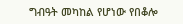ግብዓት መካከል የሆነው የበቆሎ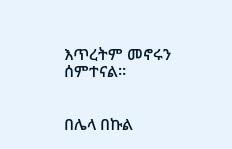እጥረትም መኖሩን ሰምተናል።


በሌላ በኩል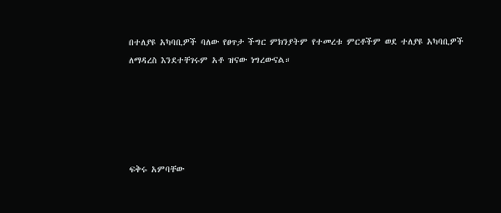በተለያዩ አካባቢዎች ባለው የፀጥታ ችግር ምክንያትም የተመረቱ ምርቶችም ወደ ተለያዩ አካባቢዎች ለማዳረስ እንደተቸገሩም አቶ ዝናው ነግረውናል።





ፍቅሩ አምባቸው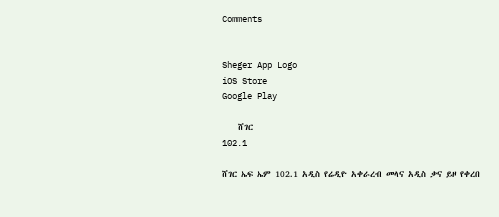Comments


Sheger App Logo
iOS Store
Google Play

    ሸገር
102.1

ሸገር ኤፍ ኤም 102.1 አዲስ የሬዲዮ አቀራረብ መላና አዲስ ቃና ይዞ የቀረበ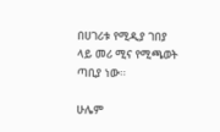በሀገሪቱ የሚዲያ ገበያ ላይ መሪ ሚና የሚጫወት ጣቢያ ነው፡፡

ሁሌም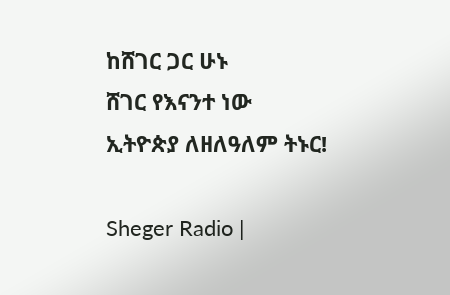ከሸገር ጋር ሁኑ
ሸገር የእናንተ ነው
ኢትዮጵያ ለዘለዓለም ትኑር!

Sheger Radio |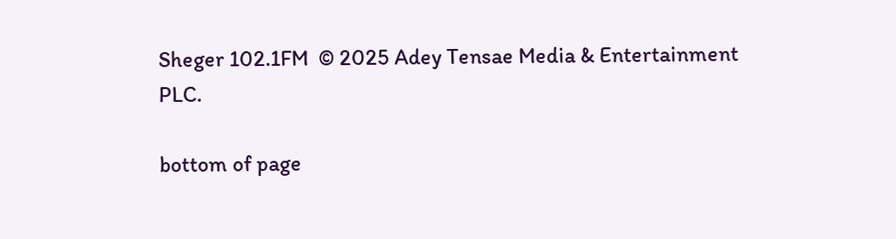Sheger 102.1FM  © 2025 Adey Tensae Media & Entertainment PLC.

bottom of page